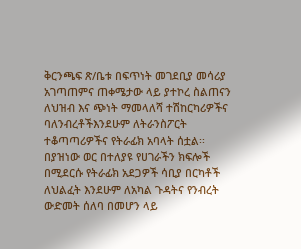ቅርንጫፍ ጽ/ቤቱ በፍጥነት መገደቢያ መሳሪያ አገጣጠምና ጠቀሜታው ላይ ያተኮረ ስልጠናን ለህዝብ እና ጭነት ማመላለሻ ተሽከርካሪዎችና ባለንብረቶችእንደሁም ለትራንስፖርት ተቆጣጣሪዎችና የትራፊክ አባላት ሰቷል፡፡
በያዝነው ወር በተለያዩ የሀገራችን ክፍሎች በሚደርሱ የትራፊክ አደጋዎች ሳቢያ በርካቶች ለህልፈት እንደሁም ለአካል ጉዳትና የንብረት ውድመት ሰለባ በመሆን ላይ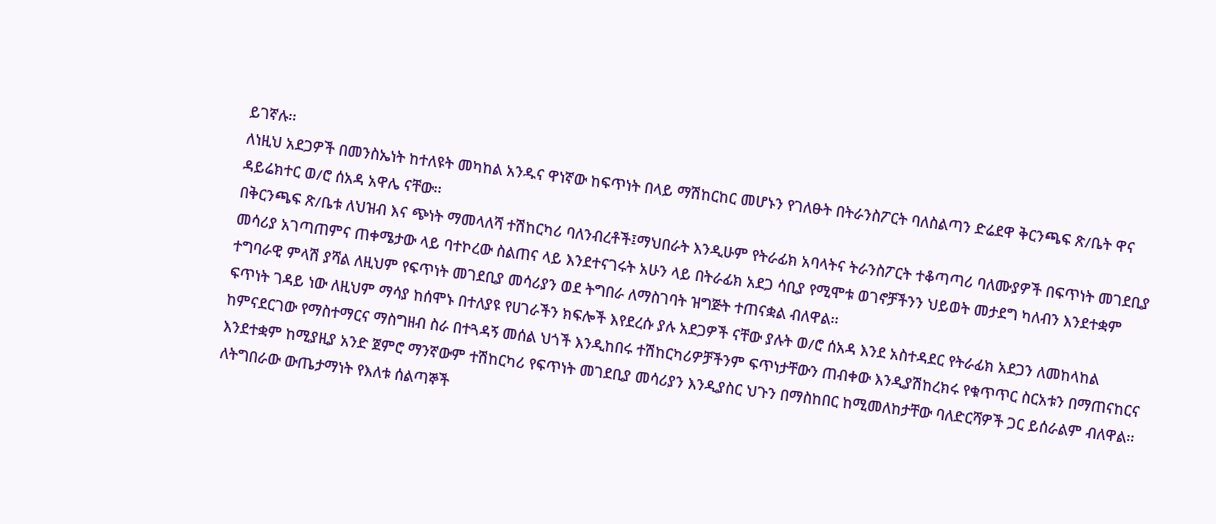ይገኛሉ፡፡
ለነዚህ አደጋዎች በመንስኤነት ከተለዩት መካከል አንዱና ዋነኛው ከፍጥነት በላይ ማሽከርከር መሆኑን የገለፁት በትራንስፖርት ባለስልጣን ድሬደዋ ቅርንጫፍ ጽ/ቤት ዋና ዳይሬክተር ወ/ሮ ሰአዳ አዋሌ ናቸው፡፡
በቅርንጫፍ ጽ/ቤቱ ለህዝብ እና ጭነት ማመላለሻ ተሽከርካሪ ባለንብረቶች፤ማህበራት እንዲሁም የትራፊክ አባላትና ትራንስፖርት ተቆጣጣሪ ባለሙያዎች በፍጥነት መገደቢያ መሳሪያ አገጣጠምና ጠቀሜታው ላይ ባተኮረው ስልጠና ላይ እንደተናገሩት አሁን ላይ በትራፊክ አደጋ ሳቢያ የሚሞቱ ወገኖቻችንን ህይወት መታደግ ካለብን እንደተቋም ተግባራዊ ምላሽ ያሻል ለዚህም የፍጥነት መገደቢያ መሳሪያን ወደ ትግበራ ለማስገባት ዝግጅት ተጠናቋል ብለዋል፡፡
ፍጥነት ገዳይ ነው ለዚህም ማሳያ ከሰሞኑ በተለያዩ የሀገራችን ክፍሎች እየደረሱ ያሉ አደጋዎች ናቸው ያሉት ወ/ሮ ሰአዳ እንደ አስተዳደር የትራፊክ አደጋን ለመከላከል ከምናደርገው የማስተማርና ማስግዘብ ስራ በተጓዳኝ መሰል ህጎች እንዲከበሩ ተሽከርካሪዎቻችንም ፍጥነታቸውን ጠብቀው እንዲያሽከረክሩ የቁጥጥር ስርአቱን በማጠናከርና እንደተቋም ከሚያዚያ አንድ ጀምሮ ማንኛውም ተሽከርካሪ የፍጥነት መገደቢያ መሳሪያን እንዲያስር ህጉን በማስከበር ከሚመለከታቸው ባለድርሻዎች ጋር ይሰራልም ብለዋል፡፡
ለትግበራው ውጤታማነት የእለቱ ሰልጣኞች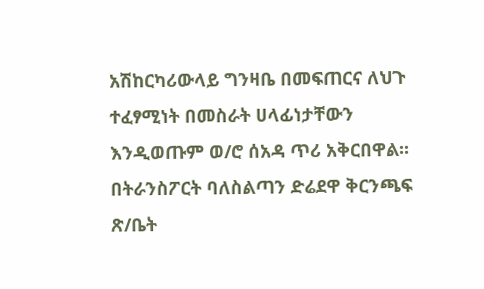አሽከርካሪውላይ ግንዛቤ በመፍጠርና ለህጉ ተፈፃሚነት በመስራት ሀላፊነታቸውን እንዲወጡም ወ/ሮ ሰአዳ ጥሪ አቅርበዋል፡፡
በትራንስፖርት ባለስልጣን ድሬደዋ ቅርንጫፍ ጽ/ቤት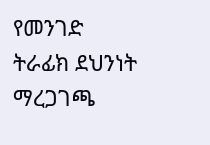የመንገድ ትራፊክ ደህንነት ማረጋገጫ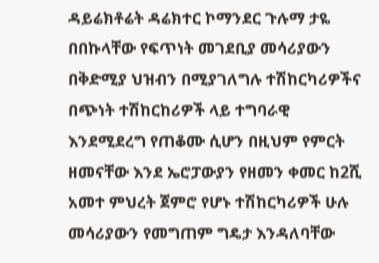ዳይሬክቶሬት ዳሬክተር ኮማንደር ጉሉማ ታዬ በበኩላቸው የፍጥነት መገደቢያ መሳሪያውን በቅድሚያ ህዝብን በሚያገለግሉ ተሽከርካሪዎችና በጭነት ተሽከርከሪዎች ላይ ተግባራዊ እንደሚደረግ የጠቆሙ ሲሆን በዚህም የምርት ዘመናቸው እንደ ኤሮፓውያን የዘመን ቀመር ከ2ሺ አመተ ምህረት ጀምሮ የሆኑ ተሽከርካሪዎች ሁሉ መሳሪያውን የመግጠም ግዴታ እንዳለባቸው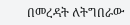በመረዳት ለትግበራው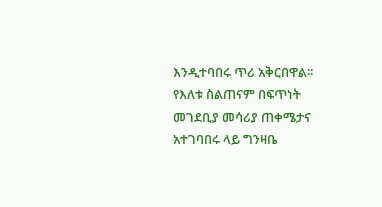እንዲተባበሩ ጥሪ አቅርበዋል፡፡
የእለቱ ስልጠናም በፍጥነት መገደቢያ መሳሪያ ጠቀሜታና አተገባበሩ ላይ ግንዛቤ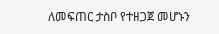ለመፍጠር ታስቦ የተዘጋጀ መሆኑን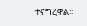ተናግረዋል፡፡